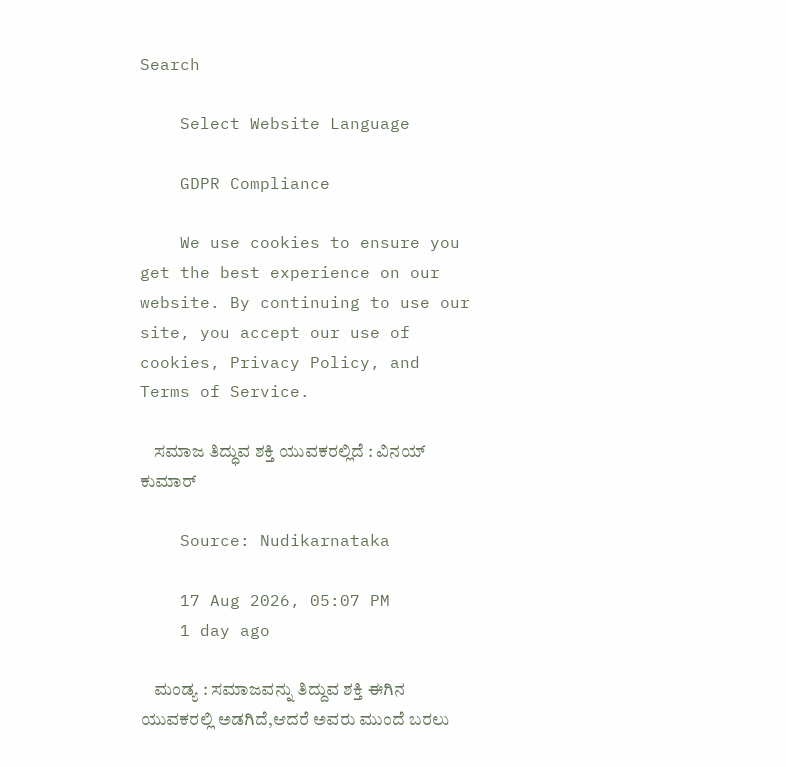Search

    Select Website Language

    GDPR Compliance

    We use cookies to ensure you get the best experience on our website. By continuing to use our site, you accept our use of cookies, Privacy Policy, and Terms of Service.

    ಸಮಾಜ ತಿದ್ಧುವ ಶಕ್ತಿ ಯುವಕರಲ್ಲಿದೆ : ವಿನಯ್ ಕುಮಾರ್

    Source: Nudikarnataka

    17 Aug 2026, 05:07 PM
    1 day ago

    ಮಂಡ್ಯ : ಸಮಾಜವನ್ನು ತಿದ್ದುವ ಶಕ್ತಿ ಈಗಿನ ಯುವಕರಲ್ಲಿ ಅಡಗಿದೆ,ಆದರೆ ಅವರು ಮುಂದೆ ಬರಲು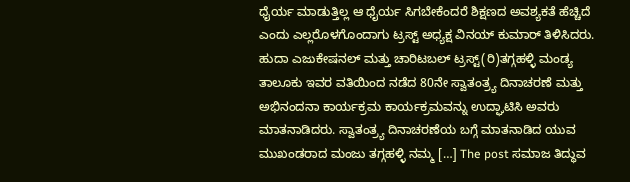ಧೈರ್ಯ ಮಾಡುತ್ತಿಲ್ಲ ಆ ಧೈರ್ಯ ಸಿಗಬೇಕೆಂದರೆ ಶಿಕ್ಷಣದ ಅವಶ್ಯಕತೆ ಹೆಚ್ಚಿದೆ ಎಂದು ಎಲ್ಲರೊಳಗೊಂದಾಗು ಟ್ರಸ್ಟ್ ಅಧ್ಯಕ್ಷ ವಿನಯ್ ಕುಮಾರ್ ತಿಳಿಸಿದರು. ಹುದಾ ಎಜುಕೇಷನಲ್ ಮತ್ತು ಚಾರಿಟಬಲ್ ಟ್ರಸ್ಟ್(ರಿ)ತಗ್ಗಹಳ್ಳಿ ಮಂಡ್ಯ ತಾಲೂಕು ಇವರ ವತಿಯಿಂದ ನಡೆದ 80ನೇ ಸ್ವಾತಂತ್ರ‍್ಯ ದಿನಾಚರಣೆ ಮತ್ತು ಅಭಿನಂದನಾ ಕಾರ್ಯಕ್ರಮ ಕಾರ್ಯಕ್ರಮವನ್ನು ಉದ್ಘಾಟಿಸಿ ಅವರು ಮಾತನಾಡಿದರು. ಸ್ವಾತಂತ್ರ‍್ಯ ದಿನಾಚರಣೆಯ ಬಗ್ಗೆ ಮಾತನಾಡಿದ ಯುವ ಮುಖಂಡರಾದ ಮಂಜು ತಗ್ಗಹಳ್ಳಿ ನಮ್ಮ […] The post ಸಮಾಜ ತಿದ್ಧುವ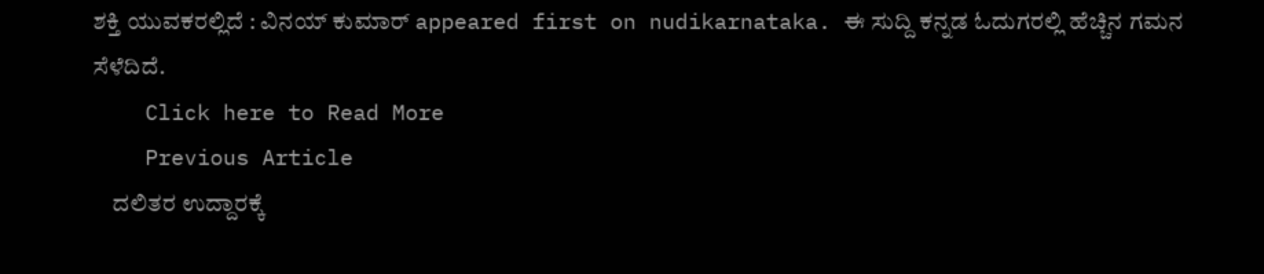ಶಕ್ತಿ ಯುವಕರಲ್ಲಿದೆ : ವಿನಯ್ ಕುಮಾರ್ appeared first on nudikarnataka. ಈ ಸುದ್ದಿ ಕನ್ನಡ ಓದುಗರಲ್ಲಿ ಹೆಚ್ಚಿನ ಗಮನ ಸೆಳೆದಿದೆ.
    Click here to Read More
    Previous Article
    ದಲಿತರ ಉದ್ದಾರಕ್ಕೆ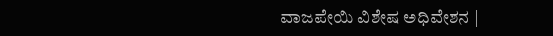ವಾಜಪೇಯಿ ವಿಶೇಷ ಅಧಿವೇಶನ |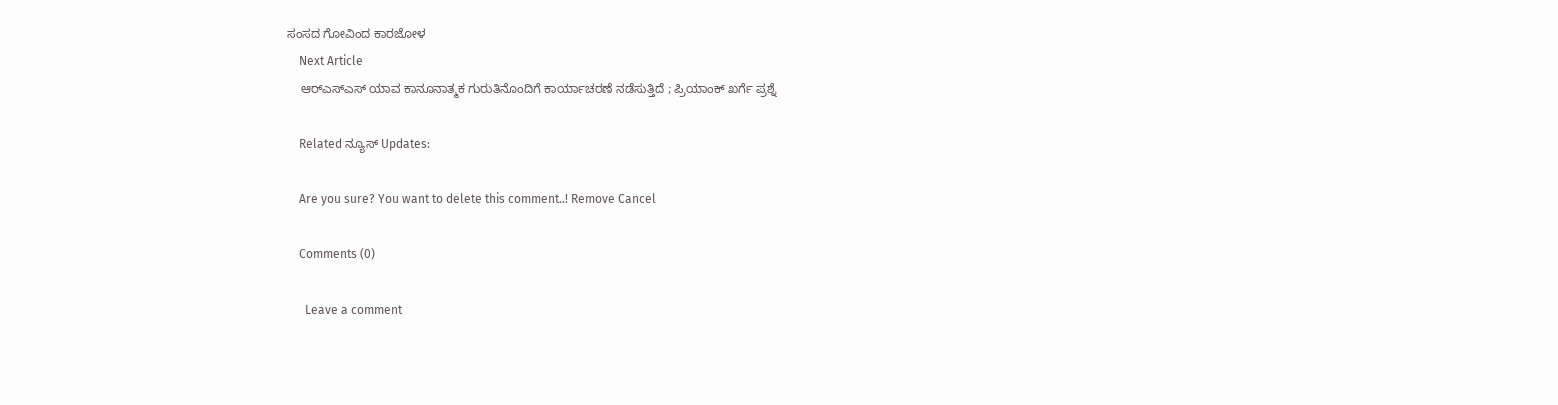ಸಂಸದ ಗೋವಿಂದ ಕಾರಜೋಳ
    Next Article
    ಆರ್‌ಎಸ್‌ಎಸ್ ಯಾವ ಕಾನೂನಾತ್ಮಕ ಗುರುತಿನೊಂದಿಗೆ ಕಾರ್ಯಾಚರಣೆ ನಡೆಸುತ್ತಿದೆ ; ಪ್ರಿಯಾಂಕ್ ಖರ್ಗೆ ಪ್ರಶ್ನೆ

    Related ನ್ಯೂಸ್ Updates:

    Are you sure? You want to delete this comment..! Remove Cancel

    Comments (0)

      Leave a comment